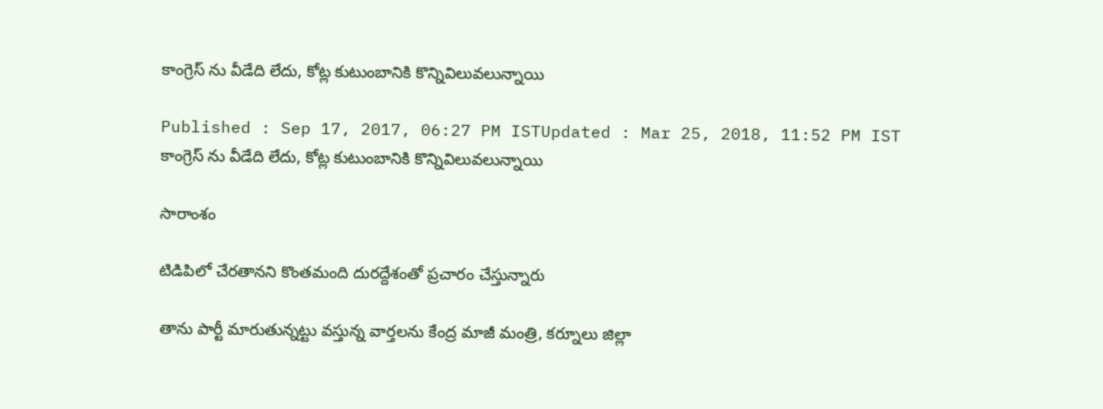కాంగ్రెస్ ను వీడేది లేదు, కోట్ల కుటుంబానికి కొన్నివిలువలున్నాయి

Published : Sep 17, 2017, 06:27 PM ISTUpdated : Mar 25, 2018, 11:52 PM IST
కాంగ్రెస్ ను వీడేది లేదు, కోట్ల కుటుంబానికి కొన్నివిలువలున్నాయి

సారాంశం

టిడిపిలో చేరతానని కొంతమంది దురద్దేశంతో ప్రచారం చేస్తున్నారు

తాను పార్టీ మారుతున్నట్టు వస్తున్న వార్తలను కేంద్ర మాజీ మంత్రి, కర్నూలు జిల్లా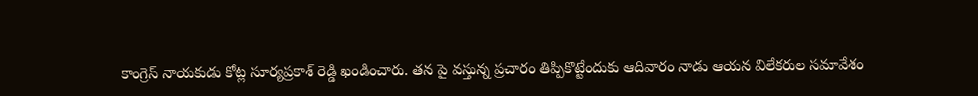కాంగ్రెస్‌ నాయకుడు కోట్ల సూర్యప్రకాశ్‌ రెడ్డి ఖండించారు. తన పై వస్తున్న ప్రచారం తిప్పికొట్టేందుకు ఆదివారం నాడు ఆయన విలేకరుల సమావేశం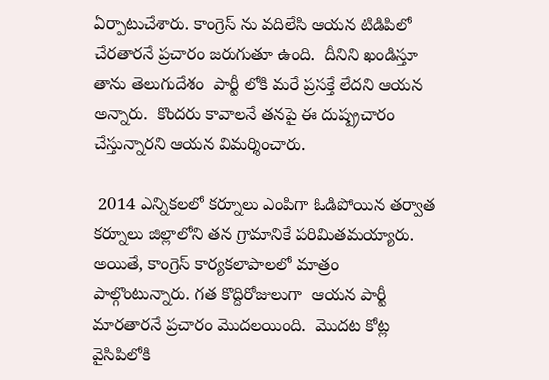ఏర్పాటుచేశారు. కాంగ్రెస్ ను వదిలేసి ఆయన టిడిపిలో చేరతారనే ప్రచారం జరుగుతూ ఉంది.  దీనిని ఖండిస్తూ తాను తెలుగుదేశం  పార్టీ లోకి మరే ప్రసక్తే లేదని ఆయన అన్నారు.  కొందరు కావాలనే తనపై ఈ దుష్ప్రచారం చేస్తున్నారని ఆయన విమర్శించారు.

 2014 ఎన్నికలలో కర్నూలు ఎంపిగా ఓడిపోయిన తర్వాత  కర్నూలు జిల్లాలోని తన గ్రామానికే పరిమితమయ్యారు. అయితే, కాంగ్రెస్ కార్యకలాపాలలో మాత్రం పాల్గొంటున్నారు. గత కొద్దిరోజులుగా  ఆయన పార్టీ మారతారనే ప్రచారం మొదలయింది.  మొదట కోట్ల వైసిపిలోకి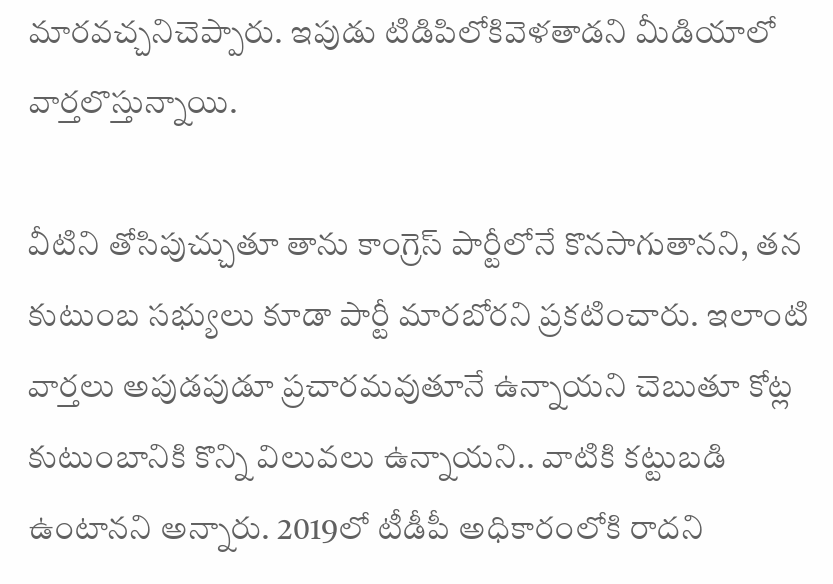మారవచ్చనిచెప్పారు. ఇపుడు టిడిపిలోకివెళతాడని మీడియాలో వార్తలొస్తున్నాయి.

వీటిని తోసిపుచ్చుతూ తాను కాంగ్రెస్‌ పార్టీలోనే కొనసాగుతానని, తన కుటుంబ సభ్యులు కూడా పార్టీ మారబోరని ప్రకటించారు. ఇలాంటి వార్తలు అపుడపుడూ ప్రచారమవుతూనే ఉన్నాయని చెబుతూ కోట్ల కుటుంబానికి కొన్ని విలువలు ఉన్నాయని.. వాటికి కట్టుబడి ఉంటానని అన్నారు. 2019లో టీడీపీ అధికారంలోకి రాదని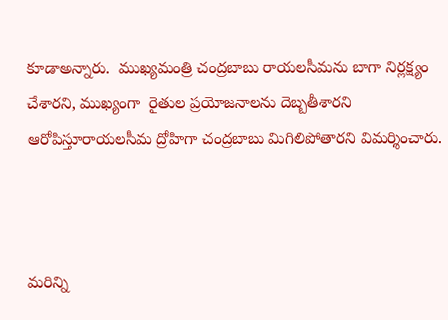కూడాఅన్నారు.  ముఖ్యమంత్రి చంద్రబాబు రాయలసీమను బాగా నిర్లక్ష్యం చేశారని, ముఖ్యంగా  రైతుల ప్రయోజనాలను దెబ్బతీశారని ఆరోపిస్తూరాయలసీమ ద్రోహిగా చంద్రబాబు మిగిలిపోతారని విమర్శించారు.



మరిన్ని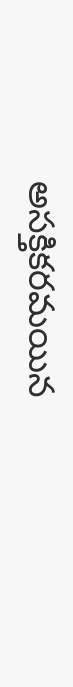అసక్తికరమయిన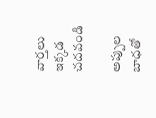వార్తలు ఇక్కడ చదవండి

అప్పుల బాధతో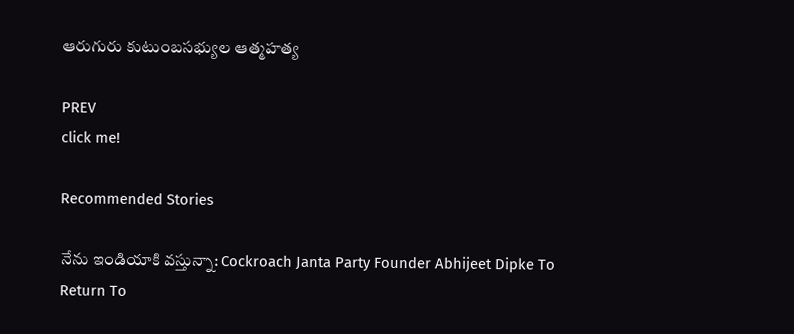ఆరుగురు కుటుంబసభ్యుల ఆత్మహత్య

PREV
click me!

Recommended Stories

నేను ఇండియాకి వస్తున్నా: Cockroach Janta Party Founder Abhijeet Dipke To Return To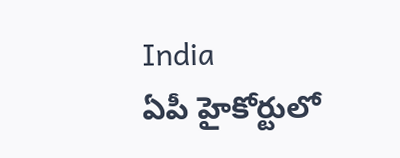India
ఏపీ హైకోర్టులో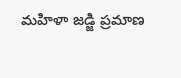మహిళా జడ్జి ప్రమాణ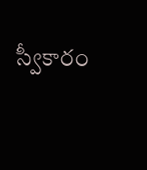స్వీకారం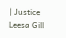| Justice Leesa Gill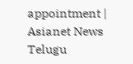appointment | Asianet News Telugu